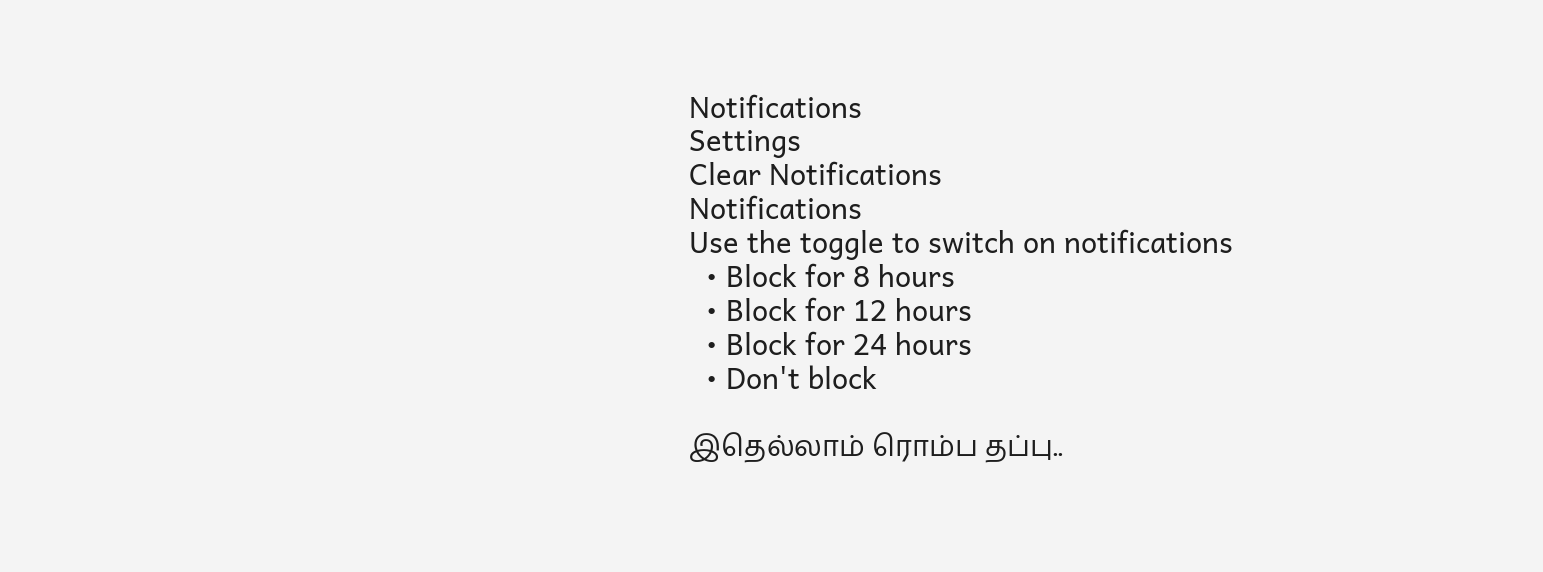Notifications
Settings
Clear Notifications
Notifications
Use the toggle to switch on notifications
  • Block for 8 hours
  • Block for 12 hours
  • Block for 24 hours
  • Don't block

இதெல்லாம் ரொம்ப தப்பு..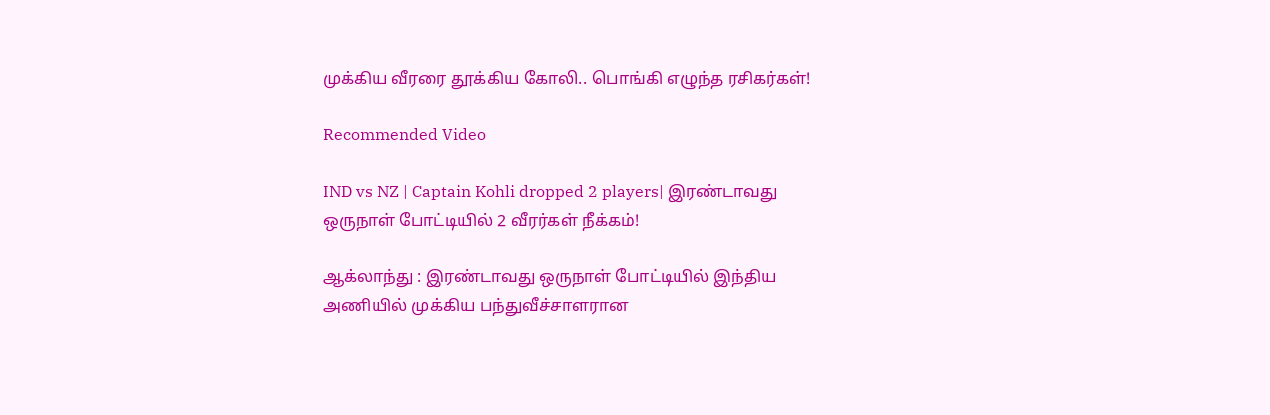முக்கிய வீரரை தூக்கிய கோலி.. பொங்கி எழுந்த ரசிகர்கள்!

Recommended Video

IND vs NZ | Captain Kohli dropped 2 players| இரண்டாவது ஒருநாள் போட்டியில் 2 வீரர்கள் நீக்கம்!

ஆக்லாந்து : இரண்டாவது ஒருநாள் போட்டியில் இந்திய அணியில் முக்கிய பந்துவீச்சாளரான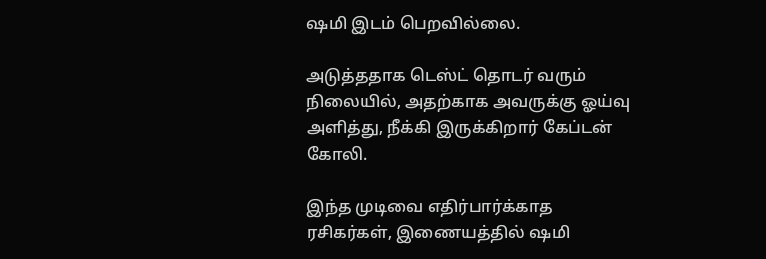ஷமி இடம் பெறவில்லை.

அடுத்ததாக டெஸ்ட் தொடர் வரும் நிலையில், அதற்காக அவருக்கு ஓய்வு அளித்து, நீக்கி இருக்கிறார் கேப்டன் கோலி.

இந்த முடிவை எதிர்பார்க்காத ரசிகர்கள், இணையத்தில் ஷமி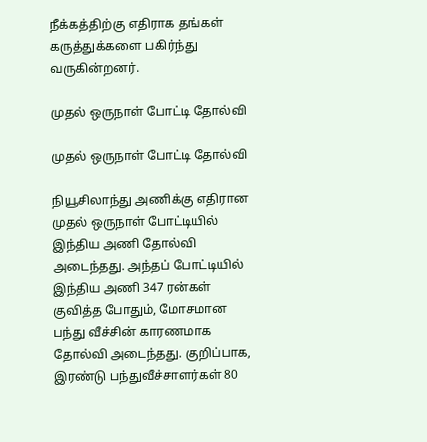நீக்கத்திற்கு எதிராக தங்கள் கருத்துக்களை பகிர்ந்து வருகின்றனர்.

முதல் ஒருநாள் போட்டி தோல்வி

முதல் ஒருநாள் போட்டி தோல்வி

நியூசிலாந்து அணிக்கு எதிரான முதல் ஒருநாள் போட்டியில் இந்திய அணி தோல்வி அடைந்தது. அந்தப் போட்டியில் இந்திய அணி 347 ரன்கள் குவித்த போதும், மோசமான பந்து வீச்சின் காரணமாக தோல்வி அடைந்தது. குறிப்பாக, இரண்டு பந்துவீச்சாளர்கள் 80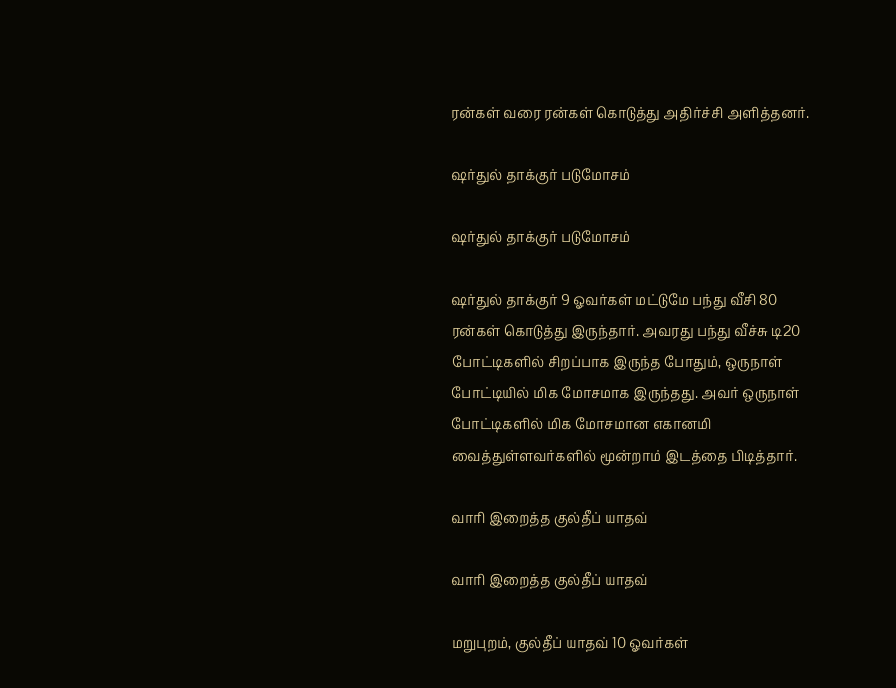ரன்கள் வரை ரன்கள் கொடுத்து அதிர்ச்சி அளித்தனர்.

ஷர்துல் தாக்குர் படுமோசம்

ஷர்துல் தாக்குர் படுமோசம்

ஷர்துல் தாக்குர் 9 ஓவர்கள் மட்டுமே பந்து வீசி 80 ரன்கள் கொடுத்து இருந்தார். அவரது பந்து வீச்சு டி20 போட்டிகளில் சிறப்பாக இருந்த போதும், ஒருநாள் போட்டியில் மிக மோசமாக இருந்தது. அவர் ஒருநாள் போட்டிகளில் மிக மோசமான எகானமி வைத்துள்ளவர்களில் மூன்றாம் இடத்தை பிடித்தார்.

வாரி இறைத்த குல்தீப் யாதவ்

வாரி இறைத்த குல்தீப் யாதவ்

மறுபுறம், குல்தீப் யாதவ் 10 ஓவர்கள்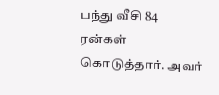பந்து வீசி 84 ரன்கள் கொடுத்தார். அவர்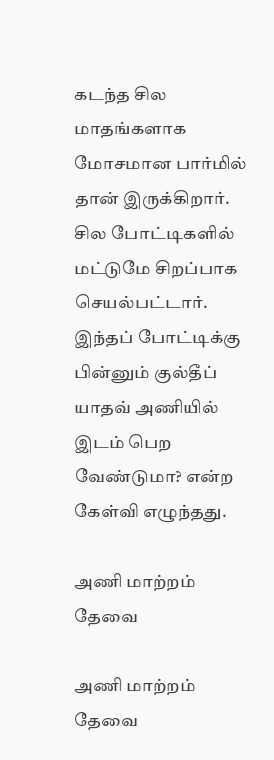கடந்த சில மாதங்களாக மோசமான பார்மில் தான் இருக்கிறார். சில போட்டிகளில் மட்டுமே சிறப்பாக செயல்பட்டார். இந்தப் போட்டிக்கு பின்னும் குல்தீப் யாதவ் அணியில் இடம் பெற வேண்டுமா? என்ற கேள்வி எழுந்தது.

அணி மாற்றம் தேவை

அணி மாற்றம் தேவை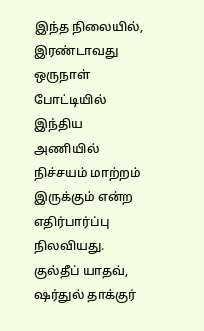இந்த நிலையில், இரண்டாவது ஒருநாள் போட்டியில் இந்திய அணியில் நிச்சயம் மாற்றம் இருக்கும் என்ற எதிர்பார்ப்பு நிலவியது. குல்தீப் யாதவ், ஷர்துல் தாக்குர்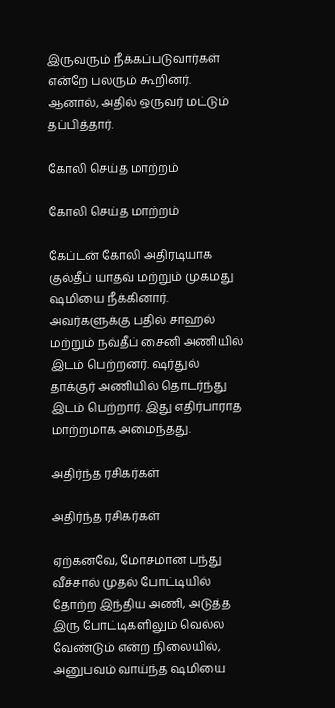இருவரும் நீக்கப்படுவார்கள் என்றே பலரும் கூறினர். ஆனால், அதில் ஒருவர் மட்டும் தப்பித்தார்.

கோலி செய்த மாற்றம்

கோலி செய்த மாற்றம்

கேப்டன் கோலி அதிரடியாக குல்தீப் யாதவ் மற்றும் முகமது ஷமியை நீக்கினார். அவர்களுக்கு பதில் சாஹல் மற்றும் நவ்தீப் சைனி அணியில் இடம் பெற்றனர். ஷர்துல் தாக்குர் அணியில் தொடர்ந்து இடம் பெற்றார். இது எதிர்பாராத மாற்றமாக அமைந்தது.

அதிர்ந்த ரசிகர்கள்

அதிர்ந்த ரசிகர்கள்

ஏற்கனவே, மோசமான பந்து வீச்சால் முதல் போட்டியில் தோற்ற இந்திய அணி, அடுத்த இரு போட்டிகளிலும் வெல்ல வேண்டும் என்ற நிலையில், அனுபவம் வாய்ந்த ஷமியை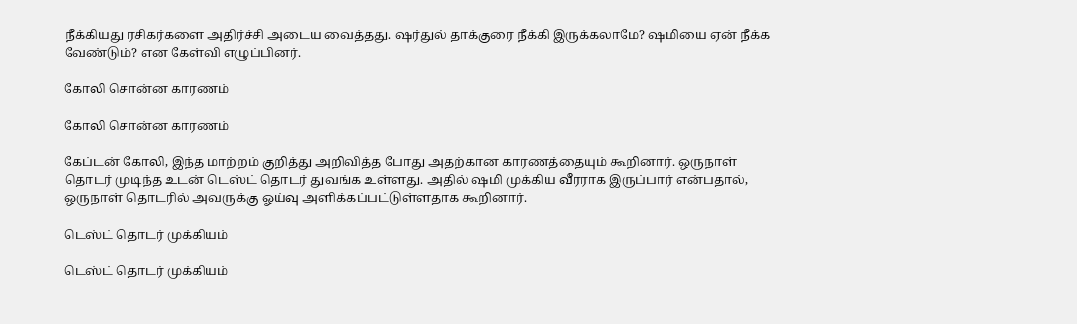நீக்கியது ரசிகர்களை அதிர்ச்சி அடைய வைத்தது. ஷர்துல் தாக்குரை நீக்கி இருக்கலாமே? ஷமியை ஏன் நீக்க வேண்டும்? என கேள்வி எழுப்பினர்.

கோலி சொன்ன காரணம்

கோலி சொன்ன காரணம்

கேப்டன் கோலி, இந்த மாற்றம் குறித்து அறிவித்த போது அதற்கான காரணத்தையும் கூறினார். ஒருநாள் தொடர் முடிந்த உடன் டெஸ்ட் தொடர் துவங்க உள்ளது. அதில் ஷமி முக்கிய வீரராக இருப்பார் என்பதால், ஒருநாள் தொடரில் அவருக்கு ஓய்வு அளிக்கப்பட்டுள்ளதாக கூறினார்.

டெஸ்ட் தொடர் முக்கியம்

டெஸ்ட் தொடர் முக்கியம்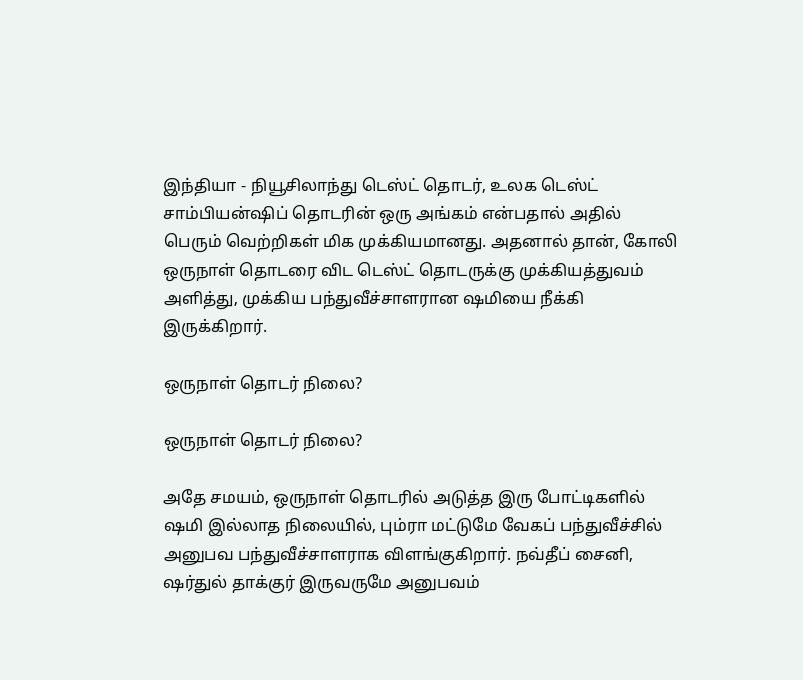இந்தியா - நியூசிலாந்து டெஸ்ட் தொடர், உலக டெஸ்ட் சாம்பியன்ஷிப் தொடரின் ஒரு அங்கம் என்பதால் அதில் பெரும் வெற்றிகள் மிக முக்கியமானது. அதனால் தான், கோலி ஒருநாள் தொடரை விட டெஸ்ட் தொடருக்கு முக்கியத்துவம் அளித்து, முக்கிய பந்துவீச்சாளரான ஷமியை நீக்கி இருக்கிறார்.

ஒருநாள் தொடர் நிலை?

ஒருநாள் தொடர் நிலை?

அதே சமயம், ஒருநாள் தொடரில் அடுத்த இரு போட்டிகளில் ஷமி இல்லாத நிலையில், பும்ரா மட்டுமே வேகப் பந்துவீச்சில் அனுபவ பந்துவீச்சாளராக விளங்குகிறார். நவ்தீப் சைனி, ஷர்துல் தாக்குர் இருவருமே அனுபவம்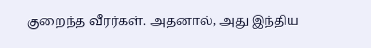குறைந்த வீரர்கள். அதனால், அது இந்திய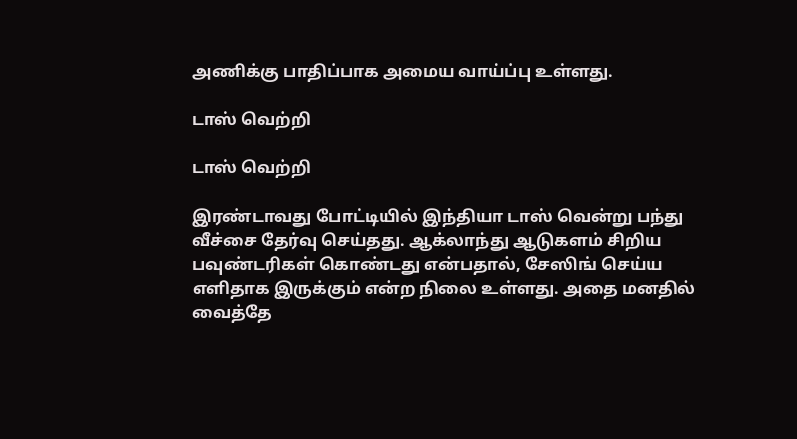அணிக்கு பாதிப்பாக அமைய வாய்ப்பு உள்ளது.

டாஸ் வெற்றி

டாஸ் வெற்றி

இரண்டாவது போட்டியில் இந்தியா டாஸ் வென்று பந்து வீச்சை தேர்வு செய்தது. ஆக்லாந்து ஆடுகளம் சிறிய பவுண்டரிகள் கொண்டது என்பதால், சேஸிங் செய்ய எளிதாக இருக்கும் என்ற நிலை உள்ளது. அதை மனதில் வைத்தே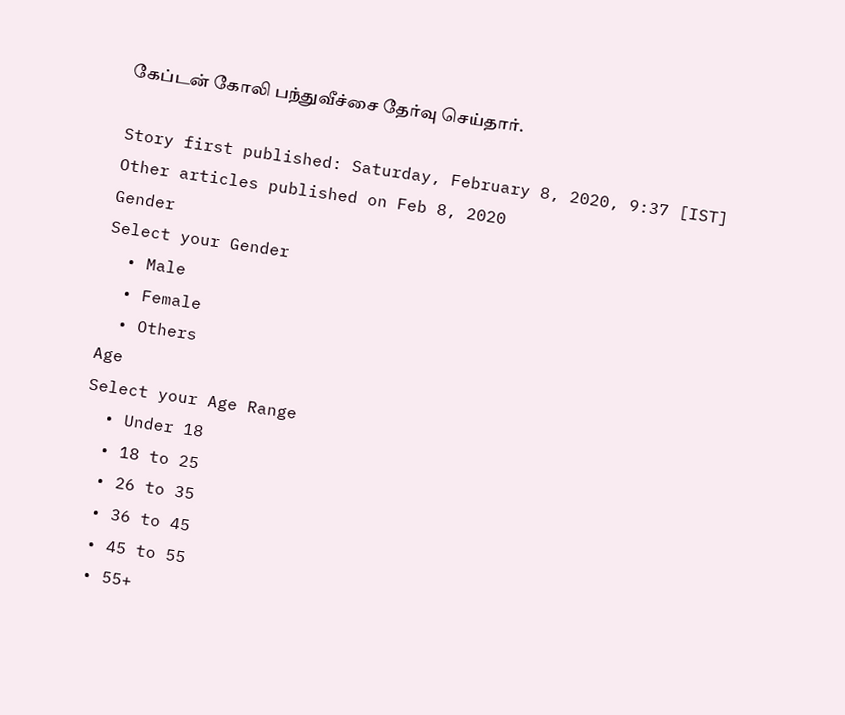கேப்டன் கோலி பந்துவீச்சை தேர்வு செய்தார்.

Story first published: Saturday, February 8, 2020, 9:37 [IST]
Other articles published on Feb 8, 2020
Gender
Select your Gender
  • Male
  • Female
  • Others
Age
Select your Age Range
  • Under 18
  • 18 to 25
  • 26 to 35
  • 36 to 45
  • 45 to 55
  • 55+